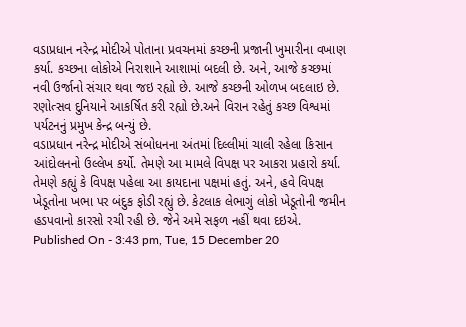વડાપ્રધાન નરેન્દ્ર મોદીએ પોતાના પ્રવચનમાં કચ્છની પ્રજાની ખુમારીના વખાણ કર્યા. કચ્છના લોકોએ નિરાશાને આશામાં બદલી છે. અને, આજે કચ્છમાં નવી ઉર્જાનો સંચાર થવા જઇ રહ્યો છે. આજે કચ્છની ઓળખ બદલાઇ છે. રણોત્સવ દુનિયાને આકર્ષિત કરી રહ્યો છે.અને વિરાન રહેતું કચ્છ વિશ્વમાં પર્યટનનું પ્રમુખ કેન્દ્ર બન્યું છે.
વડાપ્રધાન નરેન્દ્ર મોદીએ સંબોધનના અંતમાં દિલ્લીમાં ચાલી રહેલા કિસાન આંદોલનનો ઉલ્લેખ કર્યો. તેમણે આ મામલે વિપક્ષ પર આકરા પ્રહારો કર્યા. તેમણે કહ્યું કે વિપક્ષ પહેલા આ કાયદાના પક્ષમાં હતું. અને, હવે વિપક્ષ ખેડૂતોના ખભા પર બંદુક ફોડી રહ્યું છે. કેટલાક લેભાગું લોકો ખેડૂતોની જમીન હડપવાનો કારસો રચી રહી છે. જેને અમે સફળ નહીં થવા દઇએ.
Published On - 3:43 pm, Tue, 15 December 20